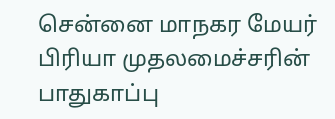சென்னை மாநகர மேயர் பிரியா முதலமைச்சரின் பாதுகாப்பு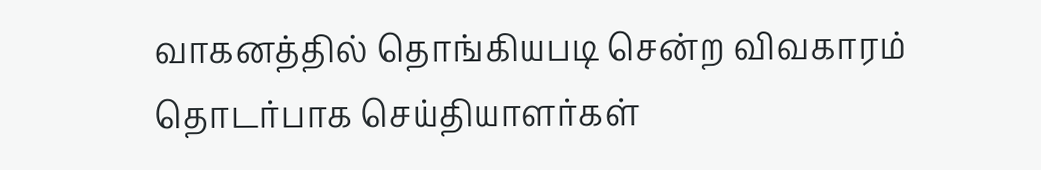வாகனத்தில் தொங்கியபடி சென்ற விவகாரம் தொடர்பாக செய்தியாளர்கள்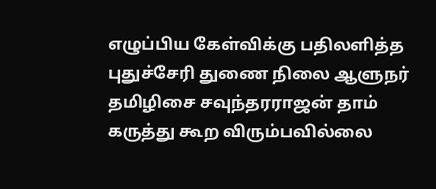எழுப்பிய கேள்விக்கு பதிலளித்த புதுச்சேரி துணை நிலை ஆளுநர் தமிழிசை சவுந்தரராஜன் தாம் கருத்து கூற விரும்பவில்லை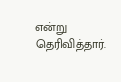என்று தெரிவித்தார்.